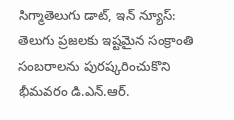సిగ్మాతెలుగు డాట్, ఇన్ న్యూస్: తెలుగు ప్రజలకు ఇష్టమైన సంక్రాంతి సంబరాలను పురష్కరించుకొని భీమవరం డి.ఎన్.ఆర్.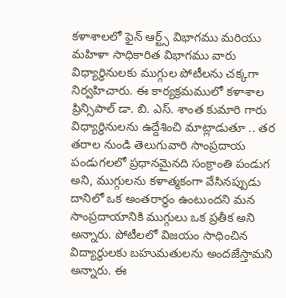కళాశాలలో ఫైన్ ఆర్ట్స్ విభాగము మరియు మహిళా సాధికారిత విభాగము వారు విధ్యార్ధినులకు ముగ్గుల పోటీలను చక్కగా నిర్వహిచారు. ఈ కార్యక్రమములో కళాశాల ప్రిన్సిపాల్ డా. బి. ఎస్. శాంత కుమారి గారు విధ్యార్ధినులను ఉద్దేశించి మాట్లాడుతూ .. తర తరాల నుండి తెలుగువారి సాంప్రదాయ పండుగలలో ప్రధానమైనది సంక్రాంతి పండుగ అని, ముగ్గులను కళాత్మకంగా వేసినప్పుడు దానిలో ఒక అంతరార్ధం ఉంటుందని మన సాంప్రదాయానికి ముగ్గులు ఒక ప్రతీక అని అన్నారు. పోటీలలో విజయం సాధించిన విద్యార్థులకు బహుమతులను అందజేస్తామని అన్నారు. ఈ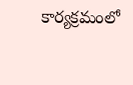కార్యక్రమంలో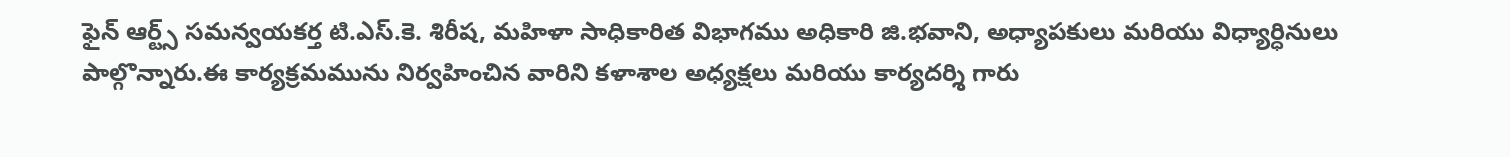ఫైన్ ఆర్ట్స్ సమన్వయకర్త టి.ఎస్.కె. శిరీష, మహిళా సాధికారిత విభాగము అధికారి జి.భవాని, అధ్యాపకులు మరియు విధ్యార్ధినులు పాల్గొన్నారు.ఈ కార్యక్రమమును నిర్వహించిన వారిని కళాశాల అధ్యక్షలు మరియు కార్యదర్శి గారు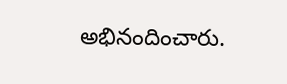అభినందించారు.